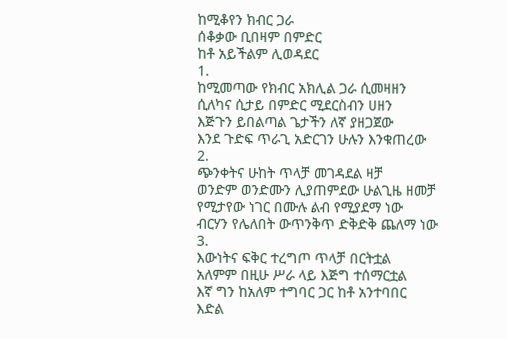ከሚቆየን ክብር ጋራ
ሰቆቃው ቢበዛም በምድር
ከቶ አይችልም ሊወዳደር
1.
ከሚመጣው የክብር አክሊል ጋራ ሲመዛዘን
ሲለካና ሲታይ በምድር ሚደርስብን ሀዘን
እጅጉን ይበልጣል ጌታችን ለኛ ያዘጋጀው
እንደ ጉድፍ ጥራጊ አድርገን ሁሉን እንቁጠረው
2.
ጭንቀትና ሁከት ጥላቻ መገዳደል ዛቻ
ወንድም ወንድሙን ሊያጠምደው ሁልጊዜ ዘመቻ
የሚታየው ነገር በሙሉ ልብ የሚያደማ ነው
ብርሃን የሌለበት ውጥንቅጥ ድቅድቅ ጨለማ ነው
3.
እውነትና ፍቅር ተረግጦ ጥላቻ በርትቷል
አለምም በዚሁ ሥራ ላይ እጅግ ተሰማርቷል
እኛ ግን ከአለም ተግባር ጋር ከቶ አንተባበር
እድል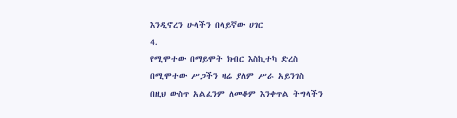እንዲኖረን ሁላችን በላይኛው ሀገር
4.
የሚሞተው በማይሞት ክብር እስኪተካ ድረስ
በሚሞተው ሥጋችን ዛሬ ያለም ሥራ አይንገስ
በዚህ ውስጥ አልፈንም ለመቆም እንቀጥል ትግላችን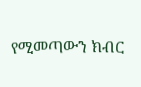የሚመጣውን ክብር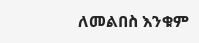ለመልበስ እንቁም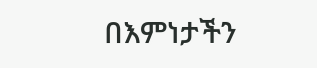በእምነታችን